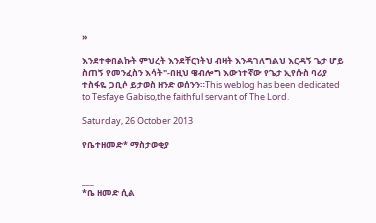»

እንደተቀበልኩት ምህረት እንደቸርነትህ ብዛት እንዳገለግልህ እርዳኝ ጌታ ሆይ ስጠኝ የመንፈስን እሳት"-በዚህ ዌብሎግ እውነተኛው የጌታ ኢየሱስ ባሪያ ተስፋዬ ጋቢሶ ይታወስ ዘንድ ወሰንን።This weblog has been dedicated to Tesfaye Gabiso,the faithful servant of The Lord.

Saturday, 26 October 2013

የቤተዘመድ* ማስታወቂያ


___
*ቤ ዘመድ ሲል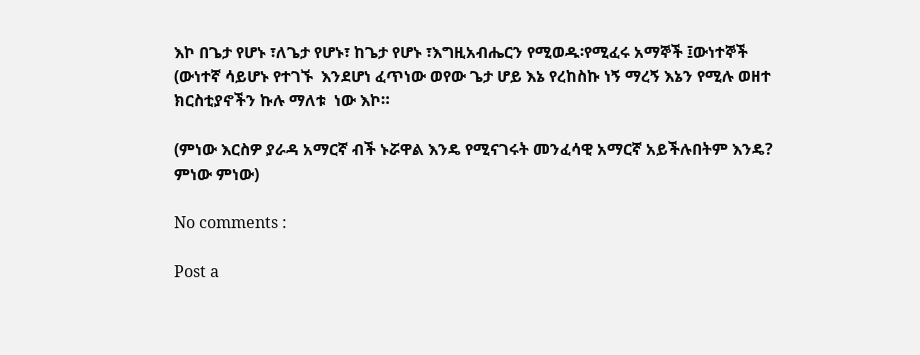እኮ በጌታ የሆኑ ፣ለጌታ የሆኑ፣ ከጌታ የሆኑ ፣እግዚአብሔርን የሚወዱ፡የሚፈሩ አማኞች ፤ውነተኞች (ውነተኛ ሳይሆኑ የተገኙ  እንደሆነ ፈጥነው ወየው ጌታ ሆይ እኔ የረከስኩ ነኝ ማረኝ እኔን የሚሉ ወዘተ  ክርስቲያኖችን ኩሉ ማለቱ  ነው እኮ።

(ምነው እርስዎ ያራዳ አማርኛ ብች ኑሯዋል እንዴ የሚናገሩት መንፈሳዊ አማርኛ አይችሉበትም እንዴ? ምነው ምነው)

No comments :

Post a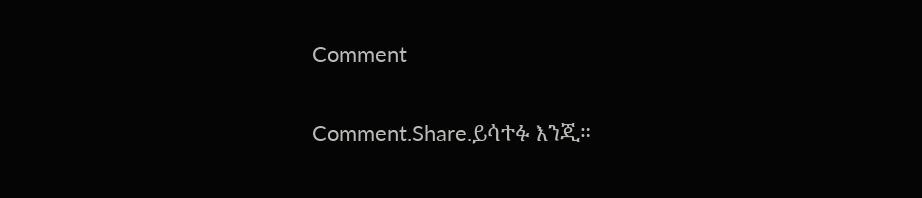Comment

Comment.Share.ይሳተፉ እንጂ።